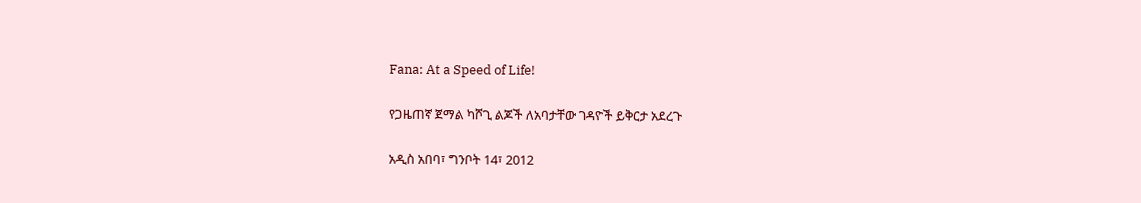Fana: At a Speed of Life!

የጋዜጠኛ ጀማል ካሾጊ ልጆች ለአባታቸው ገዳዮች ይቅርታ አደረጉ

አዲስ አበባ፣ ግንቦት 14፣ 2012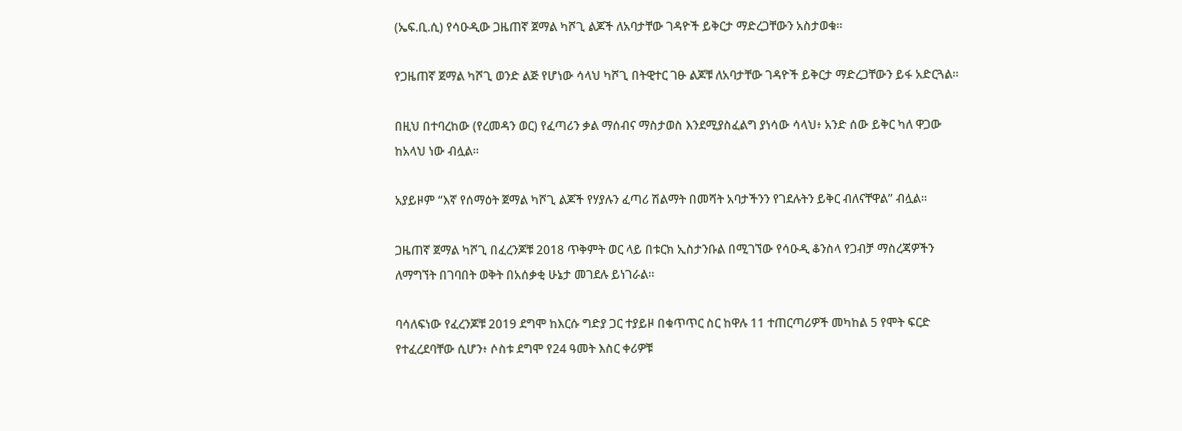(ኤፍ.ቢ.ሲ) የሳዑዲው ጋዜጠኛ ጀማል ካሾጊ ልጆች ለአባታቸው ገዳዮች ይቅርታ ማድረጋቸውን አስታወቁ።

የጋዜጠኛ ጀማል ካሾጊ ወንድ ልጅ የሆነው ሳላህ ካሾጊ በትዊተር ገፁ ልጆቹ ለአባታቸው ገዳዮች ይቅርታ ማድረጋቸውን ይፋ አድርጓል።

በዚህ በተባረከው (የረመዳን ወር) የፈጣሪን ቃል ማሰብና ማስታወስ እንደሚያስፈልግ ያነሳው ሳላህ፥ አንድ ሰው ይቅር ካለ ዋጋው ከአላህ ነው ብሏል።

አያይዞም “እኛ የሰማዕት ጀማል ካሾጊ ልጆች የሃያሉን ፈጣሪ ሽልማት በመሻት አባታችንን የገደሉትን ይቅር ብለናቸዋል” ብሏል።

ጋዜጠኛ ጀማል ካሾጊ በፈረንጆቹ 2018 ጥቅምት ወር ላይ በቱርክ ኢስታንቡል በሚገኘው የሳዑዲ ቆንስላ የጋብቻ ማስረጃዎችን ለማግኘት በገባበት ወቅት በአሰቃቂ ሁኔታ መገደሉ ይነገራል።

ባሳለፍነው የፈረንጆቹ 2019 ደግሞ ከእርሱ ግድያ ጋር ተያይዞ በቁጥጥር ስር ከዋሉ 11 ተጠርጣሪዎች መካከል 5 የሞት ፍርድ የተፈረደባቸው ሲሆን፥ ሶስቱ ደግሞ የ24 ዓመት እስር ቀሪዎቹ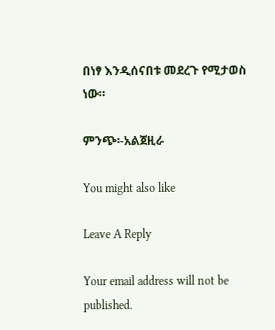በነፃ እንዲሰናበቱ መደረጉ የሚታወስ ነው።

ምንጭ፡-አልጀዚራ

You might also like

Leave A Reply

Your email address will not be published.